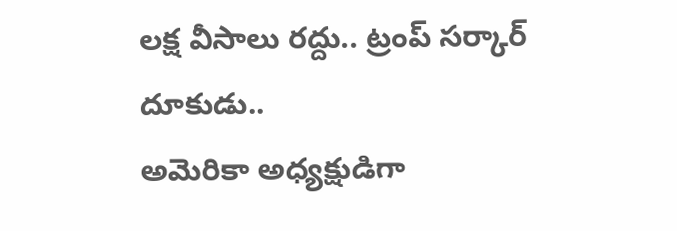లక్ష వీసాలు రద్దు.. ట్రంప్ సర్కార్ దూకుడు..
అమెరికా అధ్యక్షుడిగా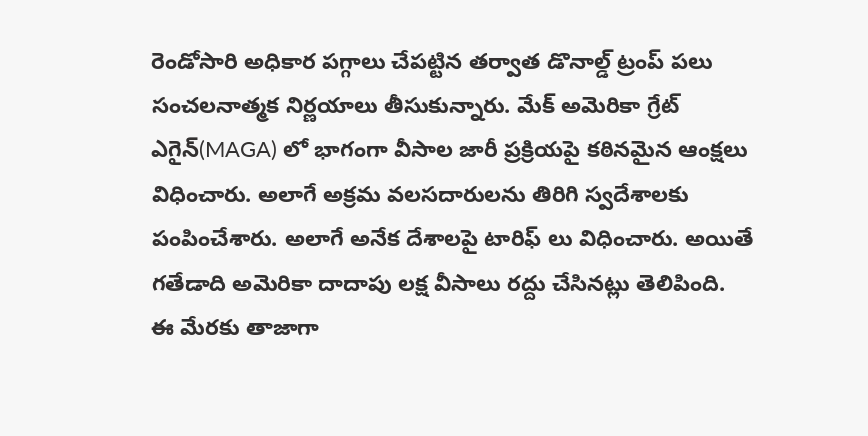రెండోసారి అధికార పగ్గాలు చేపట్టిన తర్వాత డొనాల్డ్ ట్రంప్ పలు సంచలనాత్మక నిర్ణయాలు తీసుకున్నారు. మేక్ అమెరికా గ్రేట్ ఎగైన్(MAGA) లో భాగంగా వీసాల జారీ ప్రక్రియపై కఠినమైన ఆంక్షలు విధించారు. అలాగే అక్రమ వలసదారులను తిరిగి స్వదేశాలకు పంపించేశారు. అలాగే అనేక దేశాలపై టారిఫ్ లు విధించారు. అయితే గతేడాది అమెరికా దాదాపు లక్ష వీసాలు రద్దు చేసినట్లు తెలిపింది. ఈ మేరకు తాజాగా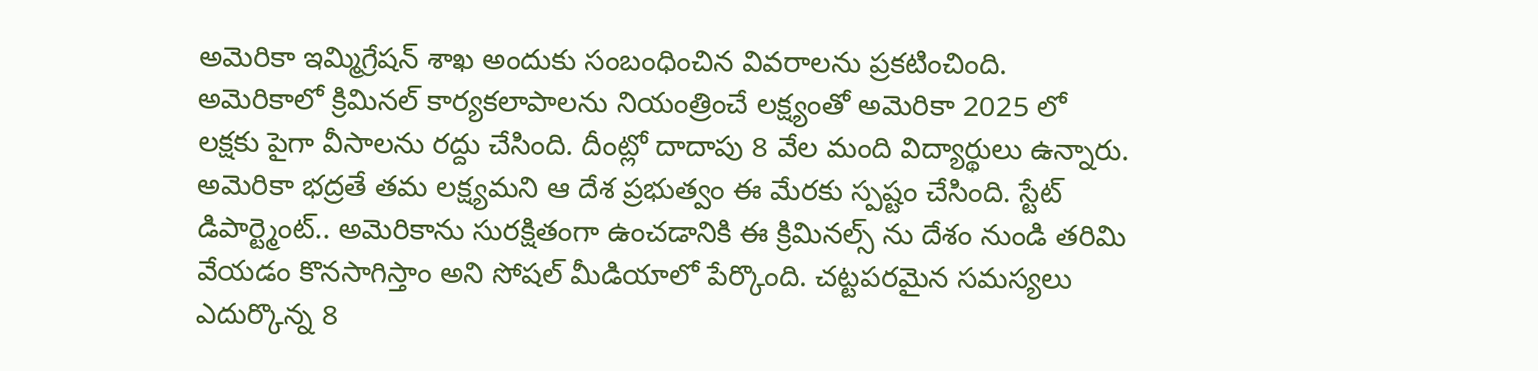అమెరికా ఇమ్మిగ్రేషన్ శాఖ అందుకు సంబంధించిన వివరాలను ప్రకటించింది.
అమెరికాలో క్రిమినల్ కార్యకలాపాలను నియంత్రించే లక్ష్యంతో అమెరికా 2025 లో లక్షకు పైగా వీసాలను రద్దు చేసింది. దీంట్లో దాదాపు 8 వేల మంది విద్యార్థులు ఉన్నారు. అమెరికా భద్రతే తమ లక్ష్యమని ఆ దేశ ప్రభుత్వం ఈ మేరకు స్పష్టం చేసింది. స్టేట్ డిపార్ట్మెంట్.. అమెరికాను సురక్షితంగా ఉంచడానికి ఈ క్రిమినల్స్ ను దేశం నుండి తరిమి వేయడం కొనసాగిస్తాం అని సోషల్ మీడియాలో పేర్కొంది. చట్టపరమైన సమస్యలు ఎదుర్కొన్న 8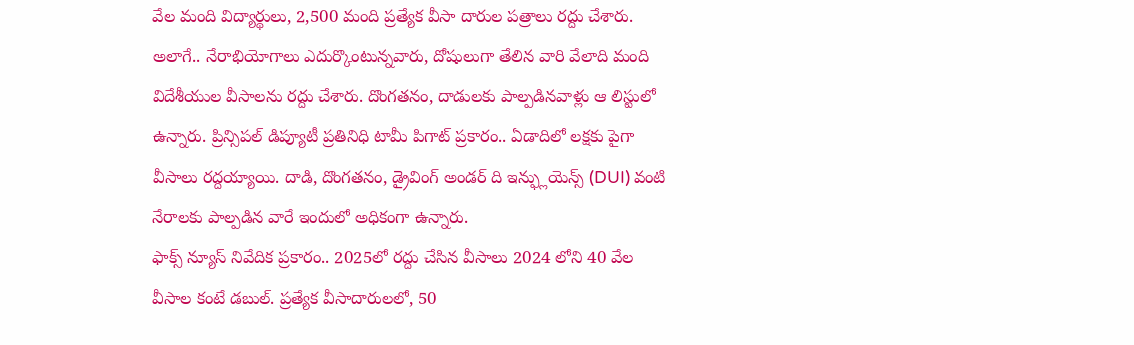వేల మంది విద్యార్థులు, 2,500 మంది ప్రత్యేక వీసా దారుల పత్రాలు రద్దు చేశారు.
అలాగే.. నేరాభియోగాలు ఎదుర్కొంటున్నవారు, దోషులుగా తేలిన వారి వేలాది మంది విదేశీయుల వీసాలను రద్దు చేశారు. దొంగతనం, దాడులకు పాల్పడినవాళ్లు ఆ లిస్టులో ఉన్నారు. ప్రిన్సిపల్ డిప్యూటీ ప్రతినిధి టామీ పిగాట్ ప్రకారం.. ఏడాదిలో లక్షకు పైగా వీసాలు రద్దయ్యాయి. దాడి, దొంగతనం, డ్రైవింగ్ అండర్ ది ఇన్ఫ్లుయెన్స్ (DUI) వంటి నేరాలకు పాల్పడిన వారే ఇందులో అధికంగా ఉన్నారు.
ఫాక్స్ న్యూస్ నివేదిక ప్రకారం.. 2025లో రద్దు చేసిన వీసాలు 2024 లోని 40 వేల వీసాల కంటే డబుల్. ప్రత్యేక వీసాదారులలో, 50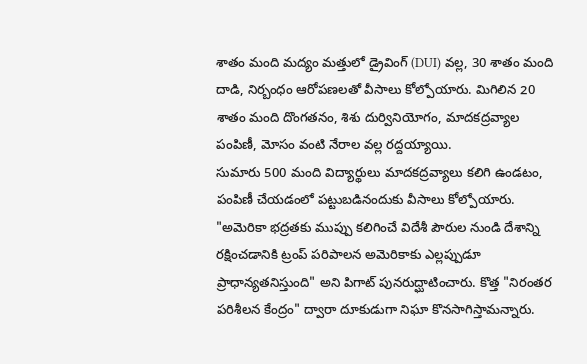శాతం మంది మద్యం మత్తులో డ్రైవింగ్ (DUI) వల్ల, 30 శాతం మంది దాడి, నిర్బంధం ఆరోపణలతో వీసాలు కోల్పోయారు. మిగిలిన 20 శాతం మంది దొంగతనం, శిశు దుర్వినియోగం, మాదకద్రవ్యాల పంపిణీ, మోసం వంటి నేరాల వల్ల రద్దయ్యాయి.
సుమారు 500 మంది విద్యార్థులు మాదకద్రవ్యాలు కలిగి ఉండటం, పంపిణీ చేయడంలో పట్టుబడినందుకు వీసాలు కోల్పోయారు. "అమెరికా భద్రతకు ముప్పు కలిగించే విదేశీ పౌరుల నుండి దేశాన్ని రక్షించడానికి ట్రంప్ పరిపాలన అమెరికాకు ఎల్లప్పుడూ ప్రాధాన్యతనిస్తుంది" అని పిగాట్ పునరుద్ఘాటించారు. కొత్త "నిరంతర పరిశీలన కేంద్రం" ద్వారా దూకుడుగా నిఘా కొనసాగిస్తామన్నారు.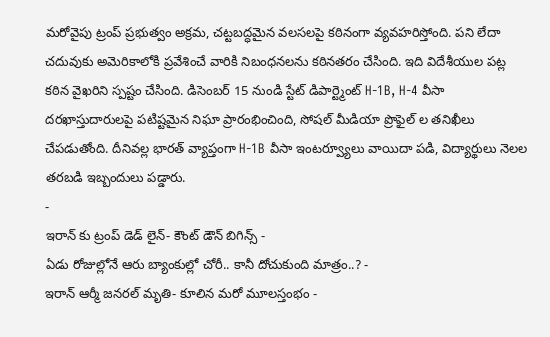మరోవైపు ట్రంప్ ప్రభుత్వం అక్రమ, చట్టబద్ధమైన వలసలపై కఠినంగా వ్యవహరిస్తోంది. పని లేదా చదువుకు అమెరికాలోకి ప్రవేశించే వారికి నిబంధనలను కఠినతరం చేసింది. ఇది విదేశీయుల పట్ల కఠిన వైఖరిని స్పష్టం చేసింది. డిసెంబర్ 15 నుండి స్టేట్ డిపార్ట్మెంట్ H-1B, H-4 వీసా దరఖాస్తుదారులపై పటిష్టమైన నిఘా ప్రారంభించింది, సోషల్ మీడియా ప్రొఫైల్ ల తనిఖీలు చేపడుతోంది. దీనివల్ల భారత్ వ్యాప్తంగా H-1B వీసా ఇంటర్వ్యూలు వాయిదా పడి, విద్యార్థులు నెలల తరబడి ఇబ్బందులు పడ్డారు.
-
ఇరాన్ కు ట్రంప్ డెడ్ లైన్- కౌంట్ డౌన్ బిగిన్స్ -
ఏడు రోజుల్లోనే ఆరు బ్యాంకుల్లో చోరీ.. కానీ దోచుకుంది మాత్రం..? -
ఇరాన్ ఆర్మీ జనరల్ మృతి- కూలిన మరో మూలస్తంభం -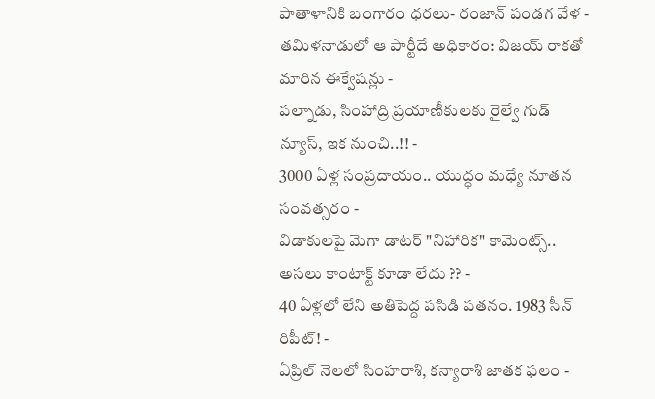పాతాళానికి బంగారం ధరలు- రంజాన్ పండగ వేళ -
తమిళనాడులో ఆ పార్టీదే అధికారం: విజయ్ రాకతో మారిన ఈక్వేషన్లు -
పల్నాడు, సింహాద్రి ప్రయాణీకులకు రైల్వే గుడ్ న్యూస్, ఇక నుంచి..!! -
3000 ఏళ్ల సంప్రదాయం.. యుద్ధం మధ్యే నూతన సంవత్సరం -
విడాకులపై మెగా డాటర్ "నిహారిక" కామెంట్స్.. అసలు కాంటాక్ట్ కూడా లేదు ?? -
40 ఏళ్లలో లేని అతిపెద్ద పసిడి పతనం. 1983 సీన్ రిపీట్! -
ఏప్రిల్ నెలలో సింహరాశి, కన్యారాశి జాతక ఫలం -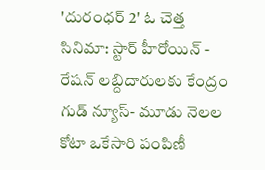'దురంధర్ 2' ఓ చెత్త సినిమా: స్టార్ హీరోయిన్ -
రేషన్ లబ్దిదారులకు కేంద్రం గుడ్ న్యూస్- మూడు నెలల కోటా ఒకేసారి పంపిణీ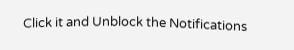Click it and Unblock the Notifications